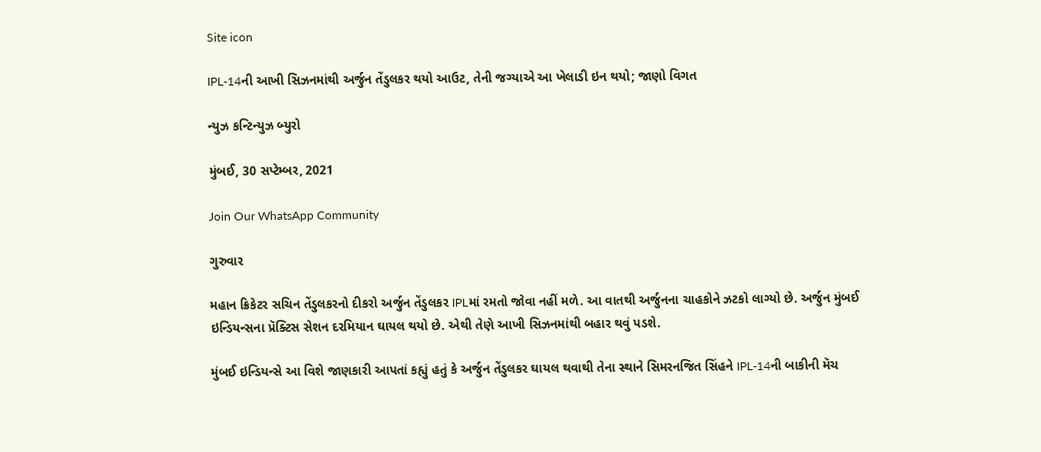Site icon

IPL-14ની આખી સિઝનમાંથી અર્જુન તેંડુલકર થયો આઉટ, તેની જગ્યાએ આ ખેલાડી ઇન થયો; જાણો વિગત

ન્યુઝ કન્ટિન્યુઝ બ્યુરો

મુંબઈ, 30 સપ્ટેમ્બર, 2021

Join Our WhatsApp Community

ગુરુવાર

મહાન ક્રિકેટર સચિન તેંડુલકરનો દીકરો અર્જુન તેંડુલકર IPLમાં રમતો જોવા નહીં મળે. આ વાતથી અર્જુનના ચાહકોને ઝટકો લાગ્યો છે. અર્જુન મુંબઈ ઇન્ડિયન્સના પ્રૅક્ટિસ સેશન દરમિયાન ઘાયલ થયો છે. એથી તેણે આખી સિઝનમાંથી બહાર થવું પડશે.

મુંબઈ ઇન્ડિયન્સે આ વિશે જાણકારી આપતાં કહ્યું હતું કે અર્જુન તેંડુલકર ઘાયલ થવાથી તેના સ્થાને સિમરનજિત સિંહને IPL-14ની બાકીની મૅચ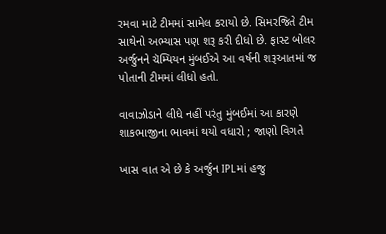રમવા માટે ટીમમાં સામેલ કરાયો છે. સિમરજિતે ટીમ સાથેનો અભ્યાસ પણ શરૂ કરી દીધો છે. ફાસ્ટ બોલર અર્જુનને ચૅમ્પિયન મુંબઈએ આ વર્ષની શરૂઆતમાં જ પોતાની ટીમમાં લીધો હતો.

વાવાઝોડાને લીધે નહીં પરંતુ મુંબઈમાં આ કારણે શાકભાજીના ભાવમાં થયો વધારો ; જાણો વિગતે

ખાસ વાત એ છે કે અર્જુન IPLમાં હજુ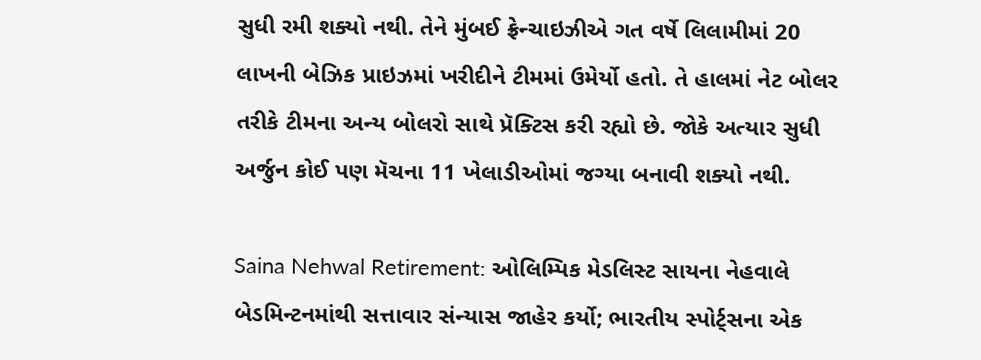સુધી રમી શક્યો નથી. તેને મુંબઈ ફ્રેન્ચાઇઝીએ ગત વર્ષે લિલામીમાં 20 લાખની બેઝિક પ્રાઇઝમાં ખરીદીને ટીમમાં ઉમેર્યો હતો. તે હાલમાં નેટ બોલર તરીકે ટીમના અન્ય બોલરો સાથે પ્રૅક્ટિસ કરી રહ્યો છે. જોકે અત્યાર સુધી અર્જુન કોઈ પણ મૅચના 11 ખેલાડીઓમાં જગ્યા બનાવી શક્યો નથી.

Saina Nehwal Retirement: ઓલિમ્પિક મેડલિસ્ટ સાયના નેહવાલે બેડમિન્ટનમાંથી સત્તાવાર સંન્યાસ જાહેર કર્યો; ભારતીય સ્પોર્ટ્સના એક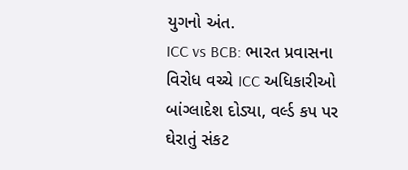યુગનો અંત.
ICC vs BCB: ભારત પ્રવાસના વિરોધ વચ્ચે ICC અધિકારીઓ બાંગ્લાદેશ દોડ્યા, વર્લ્ડ કપ પર ઘેરાતું સંકટ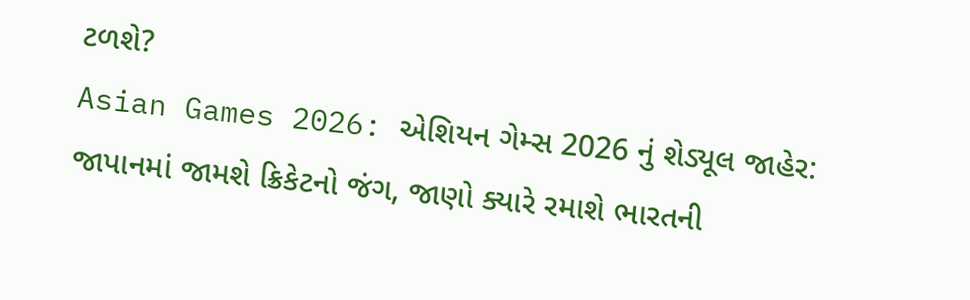ટળશે?
Asian Games 2026: એશિયન ગેમ્સ 2026 નું શેડ્યૂલ જાહેર: જાપાનમાં જામશે ક્રિકેટનો જંગ, જાણો ક્યારે રમાશે ભારતની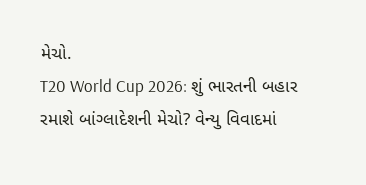મેચો.
T20 World Cup 2026: શું ભારતની બહાર રમાશે બાંગ્લાદેશની મેચો? વેન્યુ વિવાદમાં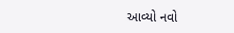આવ્યો નવો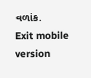વળાંક.
Exit mobile version